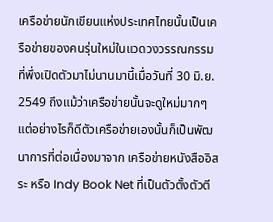เครือข่ายนักเขียนแห่งประเทศไทยนั้นเป็นเครือข่ายของคนรุ่นใหม่ในแวดวงวรรณกรรมที่พึ่งเปิดตัวมาไม่นานมานี้เมื่อวันที่ 30 มิ.ย. 2549 ถึงแม้ว่าเครือข่ายนั้นจะดูใหม่มากๆ แต่อย่างไรก็ดีตัวเครือข่ายเองนั้นก็เป็นพัฒนาการที่ต่อเนื่องมาจาก เครือข่ายหนังสืออิสระ หรือ Indy Book Net ที่เป็นตัวตั้งตัวตี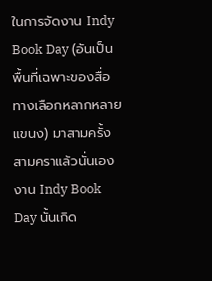ในการจัดงาน Indy Book Day (อันเป็นพื้นที่เฉพาะของสื่อทางเลือกหลากหลายแขนง) มาสามครั้งสามคราแล้วนั่นเอง
งาน Indy Book Day นั้นเกิด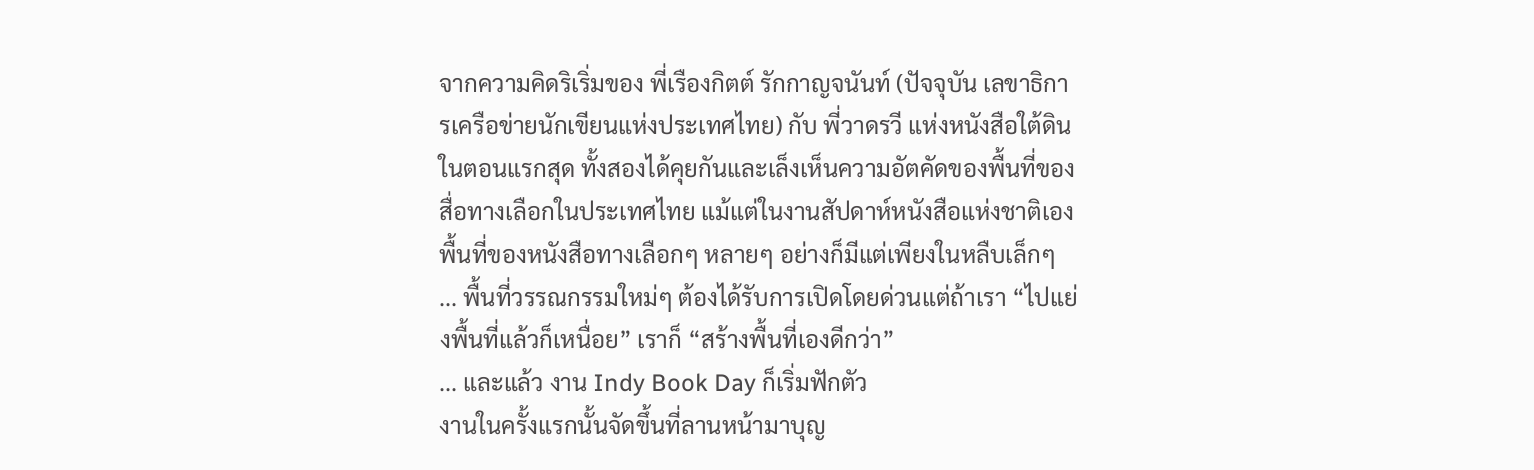จากความคิดริเริ่มของ พี่เรืองกิตต์ รักกาญจนันท์ (ปัจจุบัน เลขาธิการเครือข่ายนักเขียนแห่งประเทศไทย) กับ พี่วาดรวี แห่งหนังสือใต้ดิน
ในตอนแรกสุด ทั้งสองได้คุยกันและเล็งเห็นความอัตคัดของพื้นที่ของสื่อทางเลือกในประเทศไทย แม้แต่ในงานสัปดาห์หนังสือแห่งชาติเองพื้นที่ของหนังสือทางเลือกๆ หลายๆ อย่างก็มีแต่เพียงในหลืบเล็กๆ
... พื้นที่วรรณกรรมใหม่ๆ ต้องได้รับการเปิดโดยด่วนแต่ถ้าเรา “ไปแย่งพื้นที่แล้วก็เหนื่อย” เราก็ “สร้างพื้นที่เองดีกว่า”
... และแล้ว งาน Indy Book Day ก็เริ่มฟักตัว
งานในครั้งแรกนั้นจัดขึ้นที่ลานหน้ามาบุญ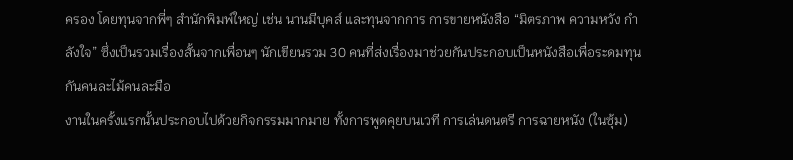ครอง โดยทุนจากพี่ๆ สำนักพิมพ์ใหญ่ เช่น นานมีบุคส์ และทุนจากการ การขายหนังสือ “มิตรภาพ ความหวัง กำลังใจ” ซึ่งเป็นรวมเรื่องสั้นจากเพื่อนๆ นักเขียนรวม 30 คนที่ส่งเรื่องมาช่วยกันประกอบเป็นหนังสือเพื่อระดมทุนกันคนละไม้คนละมือ
งานในครั้งแรกนั้นประกอบไปด้วยกิจกรรมมากมาย ทั้งการพูดคุยบนเวที การเล่นดนตรี การฉายหนัง (ในซุ้ม)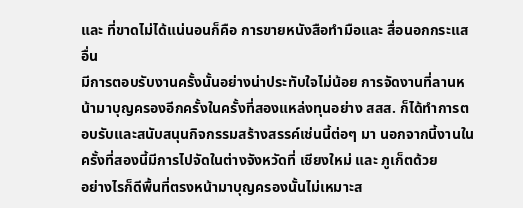และ ที่ขาดไม่ได้แน่นอนก็คือ การขายหนังสือทำมือและ สื่อนอกกระแสอื่น
มีการตอบรับงานครั้งนั้นอย่างน่าประทับใจไม่น้อย การจัดงานที่ลานหน้ามาบุญครองอีกครั้งในครั้งที่สองแหล่งทุนอย่าง สสส. ก็ได้ทำการตอบรับและสนับสนุนกิจกรรมสร้างสรรค์เช่นนี้ต่อๆ มา นอกจากนี้งานในครั้งที่สองนี้มีการไปจัดในต่างจังหวัดที่ เชียงใหม่ และ ภูเก็ตด้วย
อย่างไรก็ดีพื้นที่ตรงหน้ามาบุญครองนั้นไม่เหมาะส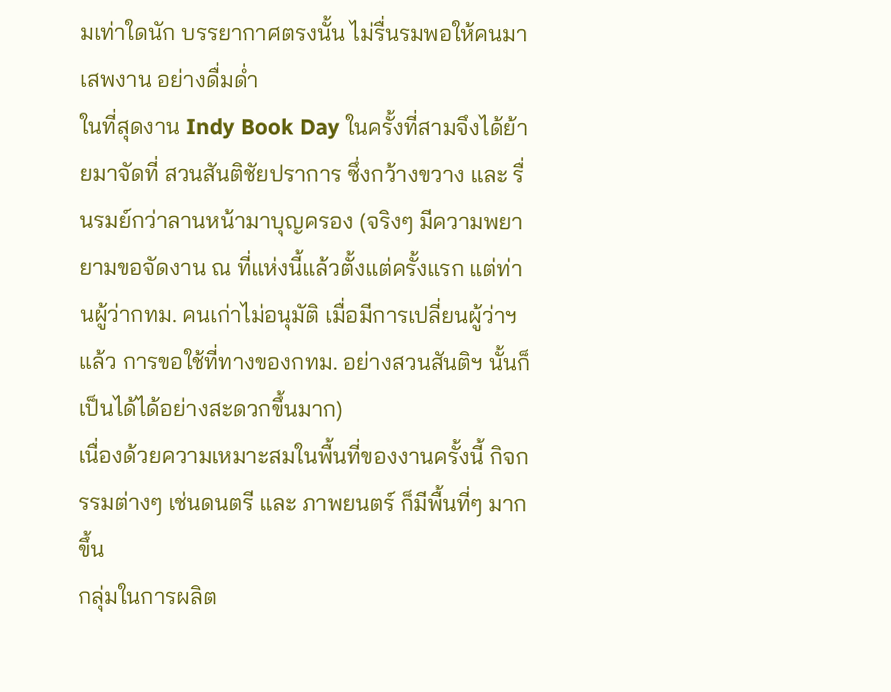มเท่าใดนัก บรรยากาศตรงนั้น ไม่รื่นรมพอให้คนมาเสพงาน อย่างดื่มด่ำ
ในที่สุดงาน Indy Book Day ในครั้งที่สามจึงได้ย้ายมาจัดที่ สวนสันติชัยปราการ ซึ่งกว้างขวาง และ รื่นรมย์กว่าลานหน้ามาบุญครอง (จริงๆ มีความพยายามขอจัดงาน ณ ที่แห่งนี้แล้วตั้งแต่ครั้งแรก แต่ท่านผู้ว่ากทม. คนเก่าไม่อนุมัติ เมื่อมีการเปลี่ยนผู้ว่าฯ แล้ว การขอใช้ที่ทางของกทม. อย่างสวนสันติฯ นั้นก็เป็นได้ได้อย่างสะดวกขึ้นมาก)
เนื่องด้วยความเหมาะสมในพื้นที่ของงานครั้งนี้ กิจกรรมต่างๆ เช่นดนตรี และ ภาพยนตร์ ก็มีพื้นที่ๆ มากขึ้น
กลุ่มในการผลิต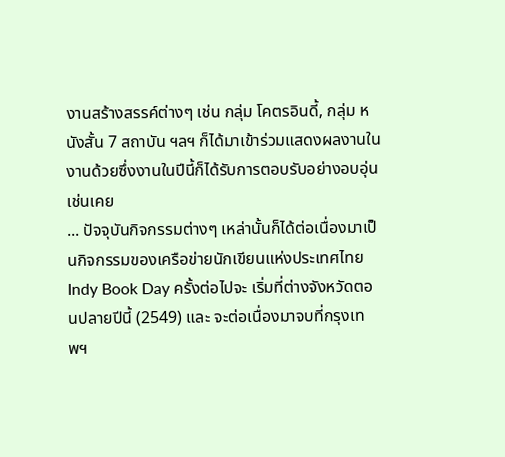งานสร้างสรรค์ต่างๆ เช่น กลุ่ม โคตรอินดี้, กลุ่ม หนังสั้น 7 สถาบัน ฯลฯ ก็ได้มาเข้าร่วมแสดงผลงานในงานด้วยซึ่งงานในปีนี้ก็ได้รับการตอบรับอย่างอบอุ่นเช่นเคย
... ปัจจุบันกิจกรรมต่างๆ เหล่านั้นก็ได้ต่อเนื่องมาเป็นกิจกรรมของเครือข่ายนักเขียนแห่งประเทศไทย
Indy Book Day ครั้งต่อไปจะ เริ่มที่ต่างจังหวัดตอนปลายปีนี้ (2549) และ จะต่อเนื่องมาจบที่กรุงเทพฯ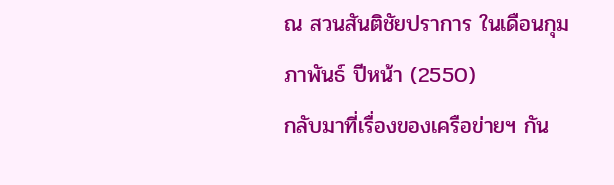ณ สวนสันติชัยปราการ ในเดือนกุมภาพันธ์ ปีหน้า (2550)
กลับมาที่เรื่องของเครือข่ายฯ กัน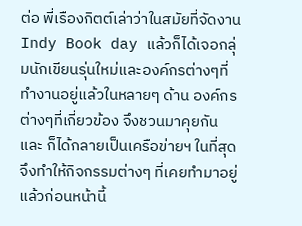ต่อ พี่เรืองกิตต์เล่าว่าในสมัยที่จัดงาน Indy Book day แล้วก็ได้เจอกลุ่มนักเขียนรุ่นใหม่และองค์กรต่างๆที่ทำงานอยู่แล้วในหลายๆ ด้าน องค์กรต่างๆที่เกี่ยวข้อง จึงชวนมาคุยกัน และ ก็ได้กลายเป็นเครือข่ายฯ ในที่สุดจึงทำให้กิจกรรมต่างๆ ที่เคยทำมาอยู่แล้วก่อนหน้านี้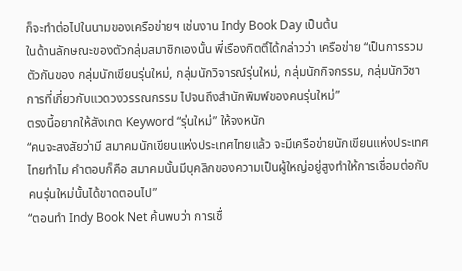ก็จะทำต่อไปในนามของเครือข่ายฯ เช่นงาน Indy Book Day เป็นต้น
ในด้านลักษณะของตัวกลุ่มสมาชิกเองนั้น พี่เรืองกิตติ์ได้กล่าวว่า เครือข่าย “เป็นการรวมตัวกันของ กลุ่มนักเขียนรุ่นใหม่, กลุ่มนักวิจารณ์รุ่นใหม่, กลุ่มนักกิจกรรม, กลุ่มนักวิชาการที่เกี่ยวกับแวดวงวรรณกรรม ไปจนถึงสำนักพิมพ์ของคนรุ่นใหม่”
ตรงนี้อยากให้สังเกต Keyword “รุ่นใหม่” ให้จงหนัก
“คนจะสงสัยว่ามี สมาคมนักเขียนแห่งประเทศไทยแล้ว จะมีเครือข่ายนักเขียนแห่งประเทศไทยทำไม คำตอบก็คือ สมาคมนั้นมีบุคลิกของความเป็นผู้ใหญ่อยู่สูงทำให้การเชื่อมต่อกับคนรุ่นใหม่นั้นได้ขาดตอนไป”
“ตอนทำ Indy Book Net ค้นพบว่า การเชื่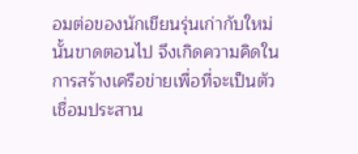อมต่อของนักเขียนรุ่นเก่ากับใหม่นั้นขาดตอนไป จึงเกิดความคิดในการสร้างเครือข่ายเพื่อที่จะเป็นตัวเชื่อมประสาน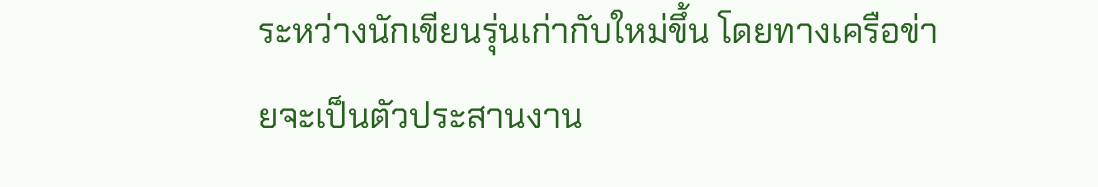ระหว่างนักเขียนรุ่นเก่ากับใหม่ขึ้น โดยทางเครือข่ายจะเป็นตัวประสานงาน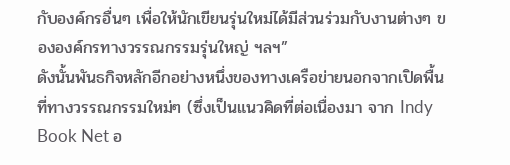กับองค์กรอื่นๆ เพื่อให้นักเขียนรุ่นใหม่ได้มีส่วนร่วมกับงานต่างๆ ขององค์กรทางวรรณกรรมรุ่นใหญ่ ฯลฯ”
ดังนั้นพันธกิจหลักอีกอย่างหนึ่งของทางเครือข่ายนอกจากเปิดพื้นที่ทางวรรณกรรมใหม่ๆ (ซึ่งเป็นแนวคิดที่ต่อเนื่องมา จาก Indy Book Net อ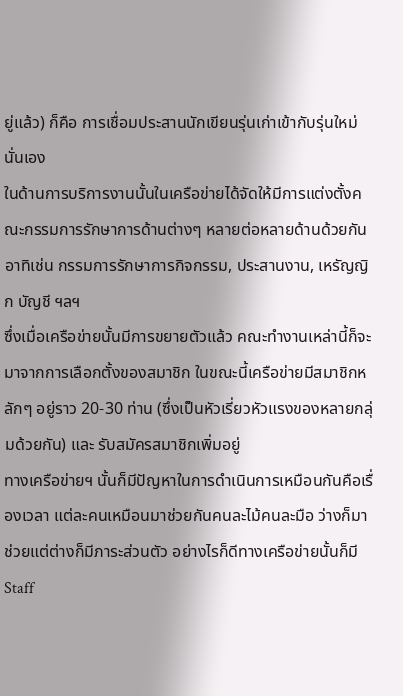ยู่แล้ว) ก็คือ การเชื่อมประสานนักเขียนรุ่นเก่าเข้ากับรุ่นใหม่นั่นเอง
ในด้านการบริการงานนั้นในเครือข่ายได้จัดให้มีการแต่งตั้งคณะกรรมการรักษาการด้านต่างๆ หลายต่อหลายด้านด้วยกันอาทิเช่น กรรมการรักษาการกิจกรรม, ประสานงาน, เหรัญญิก บัญชี ฯลฯ
ซึ่งเมื่อเครือข่ายนั้นมีการขยายตัวแล้ว คณะทำงานเหล่านี้ก็จะมาจากการเลือกตั้งของสมาชิก ในขณะนี้เครือข่ายมีสมาชิกหลักๆ อยู่ราว 20-30 ท่าน (ซึ่งเป็นหัวเรี่ยวหัวแรงของหลายกลุ่มด้วยกัน) และ รับสมัครสมาชิกเพิ่มอยู่
ทางเครือข่ายฯ นั้นก็มีปัญหาในการดำเนินการเหมือนกันคือเรื่องเวลา แต่ละคนเหมือนมาช่วยกันคนละไม้คนละมือ ว่างก็มาช่วยแต่ต่างก็มีภาระส่วนตัว อย่างไรก็ดีทางเครือข่ายนั้นก็มี Staff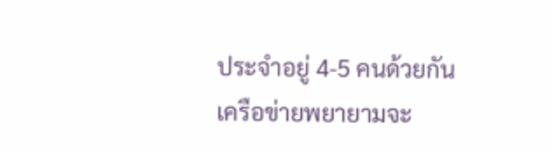ประจำอยู่ 4-5 คนด้วยกัน
เครือข่ายพยายามจะ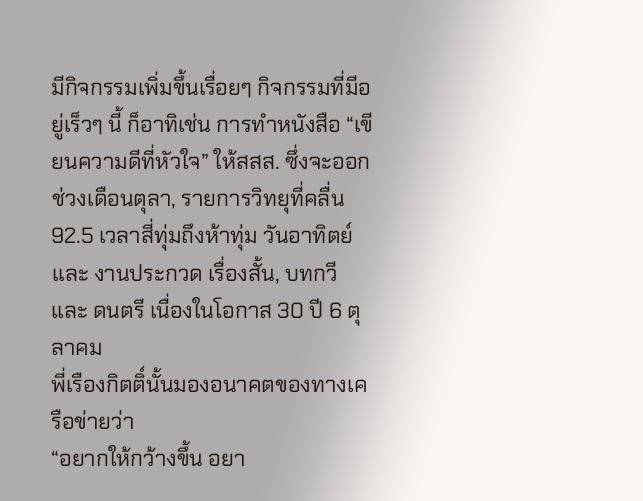มีกิจกรรมเพิ่มขึ้นเรื่อยๆ กิจกรรมที่มีอยู่เร็วๆ นี้ ก็อาทิเช่น การทำหนังสือ “เขียนความดีที่หัวใจ” ให้สสส. ซึ่งจะออกช่วงเดือนตุลา, รายการวิทยุที่คลื่น 92.5 เวลาสี่ทุ่มถึงห้าทุ่ม วันอาทิตย์ และ งานประกวด เรื่องสั้น, บทกวี และ ดนตรี เนื่องในโอกาส 30 ปี 6 ตุลาคม
พี่เรืองกิตติ์นั้นมองอนาคตของทางเครือข่ายว่า
“อยากให้กว้างขึ้น อยา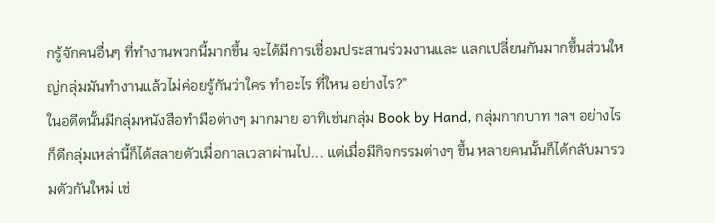กรู้จักคนอื่นๆ ที่ทำงานพวกนี้มากขึ้น จะได้มีการเชื่อมประสานร่วมงานและ แลกเปลี่ยนกันมากขึ้นส่วนใหญ่กลุ่มมันทำงานแล้วไม่ค่อยรู้กันว่าใคร ทำอะไร ที่ใหน อย่างไร?”
ในอดีตนั้นมีกลุ่มหนังสือทำมือต่างๆ มากมาย อาทิเช่นกลุ่ม Book by Hand, กลุ่มกากบาท ฯลฯ อย่างไรก็ดีกลุ่มเหล่านี้ก็ได้สลายตัวเมื่อกาลเวลาผ่านไป... แต่เมื่อมีกิจกรรมต่างๆ ขึ้น หลายคนนั้นก็ได้กลับมารวมตัวกันใหม่ เช่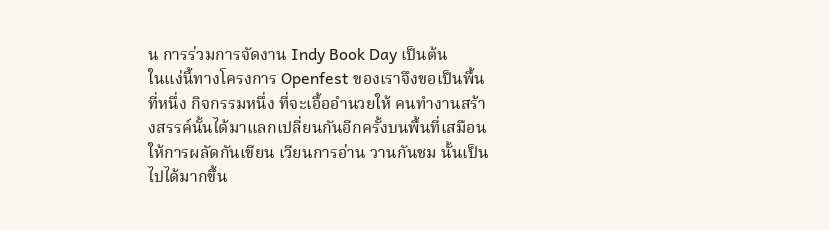น การร่วมการจัดงาน Indy Book Day เป็นต้น
ในแง่นี้ทางโครงการ Openfest ของเราจึงขอเป็นพื้นที่หนึ่ง กิจกรรมหนึ่ง ที่จะเอื้ออำนวยให้ คนทำงานสร้างสรรค์นั้นได้มาแลกเปลี่ยนกันอีกครั้งบนพื้นที่เสมือน ให้การผลัดกันเขียน เวียนการอ่าน วานกันชม นั้นเป็นไปได้มากขึ้น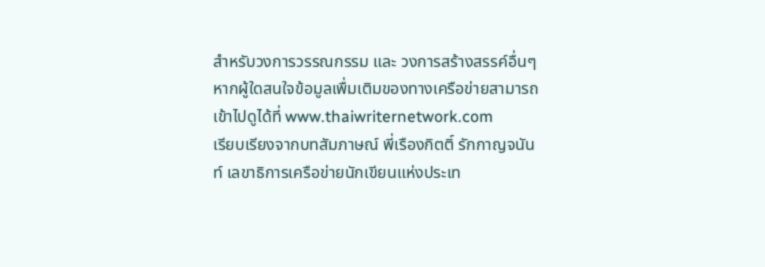สำหรับวงการวรรณกรรม และ วงการสร้างสรรค์อื่นๆ
หากผู้ใดสนใจข้อมูลเพื่มเติมของทางเครือข่ายสามารถเข้าไปดูได้ที่ www.thaiwriternetwork.com
เรียบเรียงจากบทสัมภาษณ์ พี่เรืองกิตติ์ รักกาญจนันท์ เลขาธิการเครือข่ายนักเขียนแห่งประเท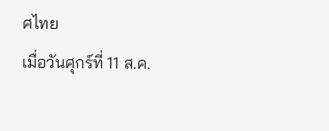ศไทย
เมื่อวันศุกร์ที่ 11 ส.ค.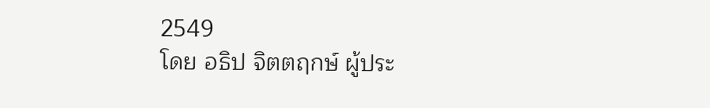2549
โดย อธิป จิตตฤกษ์ ผู้ประ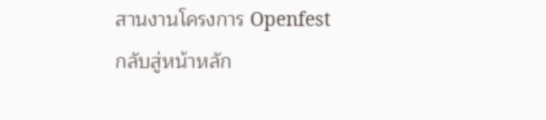สานงานโครงการ Openfest
กลับสู่หน้าหลัก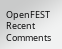OpenFEST
Recent Comments